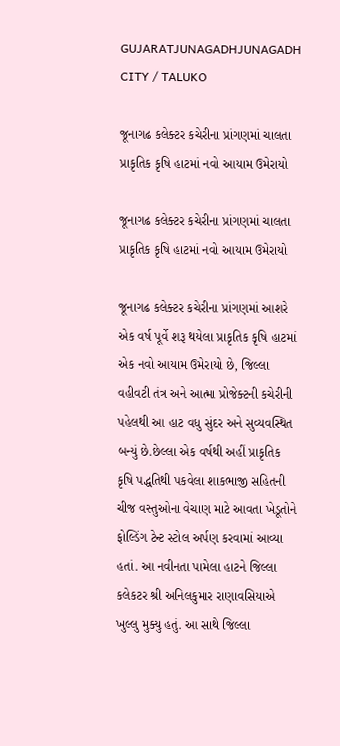GUJARATJUNAGADHJUNAGADH CITY / TALUKO

જૂનાગઢ કલેક્ટર કચેરીના પ્રાંગણમાં ચાલતા પ્રાકૃતિક કૃષિ હાટમાં નવો આયામ ઉમેરાયો

જૂનાગઢ કલેક્ટર કચેરીના પ્રાંગણમાં ચાલતા પ્રાકૃતિક કૃષિ હાટમાં નવો આયામ ઉમેરાયો

જૂનાગઢ કલેક્ટર કચેરીના પ્રાંગણમાં આશરે એક વર્ષ પૂર્વે શરૂ થયેલા પ્રાકૃતિક કૃષિ હાટમાં એક નવો આયામ ઉમેરાયો છે, જિલ્લા વહીવટી તંત્ર અને આત્મા પ્રોજેક્ટની કચેરીની પહેલથી આ હાટ વધુ સુંદર અને સુવ્યવસ્થિત બન્યું છે.છેલ્લા એક વર્ષથી અહીં પ્રાકૃતિક કૃષિ પદ્ધતિથી પકવેલા શાકભાજી સહિતની ચીજ વસ્તુઓના વેચાણ માટે આવતા ખેડૂતોને ફોલ્ડિંગ ટેન્ટ સ્ટોલ અર્પણ કરવામાં આવ્યા હતાં. આ નવીનતા પામેલા હાટને જિલ્લા કલેકટર શ્રી અનિલકુમાર રાણાવસિયાએ ખુલ્લુ મુક્યુ હતું. આ સાથે જિલ્લા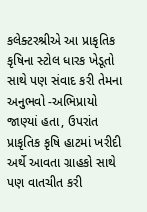કલેક્ટરશ્રીએ આ પ્રાકૃતિક કૃષિના સ્ટોલ ધારક ખેડૂતો સાથે પણ સંવાદ કરી તેમના અનુભવો -અભિપ્રાયો જાણ્યાં હતા, ઉપરાંત પ્રાકૃતિક કૃષિ હાટમાં ખરીદી અર્થે આવતા ગ્રાહકો સાથે પણ વાતચીત કરી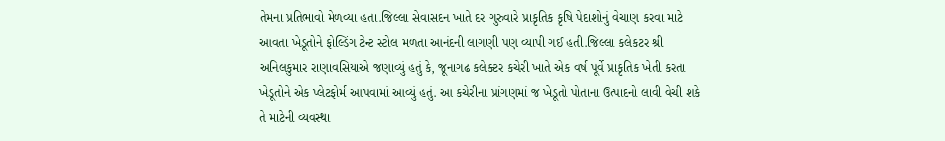તેમના પ્રતિભાવો મેળવ્યા હતા.જિલ્લા સેવાસદન ખાતે દર ગુરુવારે પ્રાકૃતિક કૃષિ પેદાશોનું વેચાણ કરવા માટે આવતા ખેડૂતોને ફોલ્ડિંગ ટેન્ટ સ્ટોલ મળતા આનંદની લાગણી પણ વ્યાપી ગઈ હતી.જિલ્લા કલેકટર શ્રી અનિલકુમાર રાણાવસિયાએ જણાવ્યું હતું કે, જૂનાગઢ કલેક્ટર કચેરી ખાતે એક વર્ષ પૂર્વે પ્રાકૃતિક ખેતી કરતા ખેડૂતોને એક પ્લેટફોર્મ આપવામાં આવ્યું હતું. આ કચેરીના પ્રાંગણમાં જ ખેડૂતો પોતાના ઉત્પાદનો લાવી વેચી શકે તે માટેની વ્યવસ્થા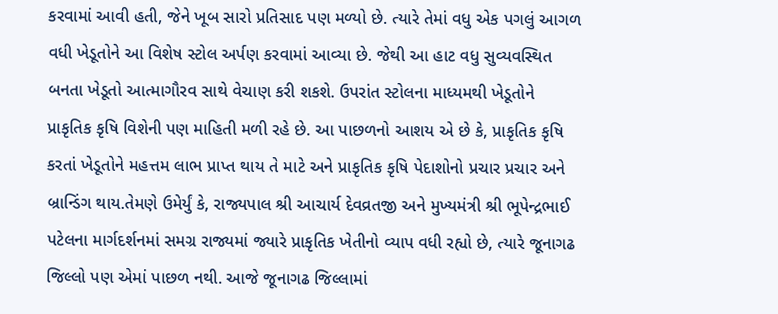કરવામાં આવી હતી, જેને ખૂબ સારો પ્રતિસાદ પણ મળ્યો છે. ત્યારે તેમાં વધુ એક પગલું આગળ વધી ખેડૂતોને આ વિશેષ સ્ટોલ અર્પણ કરવામાં આવ્યા છે. જેથી આ હાટ વધુ સુવ્યવસ્થિત બનતા ખેડૂતો આત્માગૌરવ સાથે વેચાણ કરી શકશે. ઉપરાંત સ્ટોલના માધ્યમથી ખેડૂતોને પ્રાકૃતિક કૃષિ વિશેની પણ માહિતી મળી રહે છે. આ પાછળનો આશય એ છે કે, પ્રાકૃતિક કૃષિ કરતાં ખેડૂતોને મહત્તમ લાભ પ્રાપ્ત થાય તે માટે અને પ્રાકૃતિક કૃષિ પેદાશોનો પ્રચાર પ્રચાર અને બ્રાન્ડિંગ થાય.તેમણે ઉમેર્યું કે, રાજ્યપાલ શ્રી આચાર્ય દેવવ્રતજી અને મુખ્યમંત્રી શ્રી ભૂપેન્દ્રભાઈ પટેલના માર્ગદર્શનમાં સમગ્ર રાજ્યમાં જ્યારે પ્રાકૃતિક ખેતીનો વ્યાપ વધી રહ્યો છે, ત્યારે જૂનાગઢ જિલ્લો પણ એમાં પાછળ નથી. આજે જૂનાગઢ જિલ્લામાં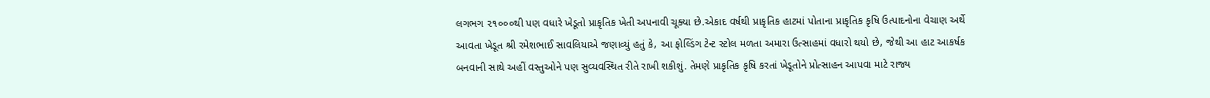લગભગ ૨૧૦૦૦થી પણ વધારે ખેડૂતો પ્રાકૃતિક ખેતી અપનાવી ચૂક્યા છે.એકાદ વર્ષથી પ્રાકૃતિક હાટમાં પોતાના પ્રાકૃતિક કૃષિ ઉત્પાદનોના વેચાણ અર્થે આવતા ખેડૂત શ્રી રમેશભાઈ સાવલિયાએ જણાવ્યું હતું કે, આ ફોલ્ડિંગ ટેન્ટ સ્ટોલ મળતા અમારા ઉત્સાહમાં વધારો થયો છે, જેથી આ હાટ આકર્ષક બનવાની સાથે અહીં વસ્તુઓને પણ સુવ્યવસ્થિત રીતે રાખી શકીશું. તેમણે પ્રાકૃતિક કૃષિ કરતાં ખેડૂતોને પ્રોત્સાહન આપવા માટે રાજ્ય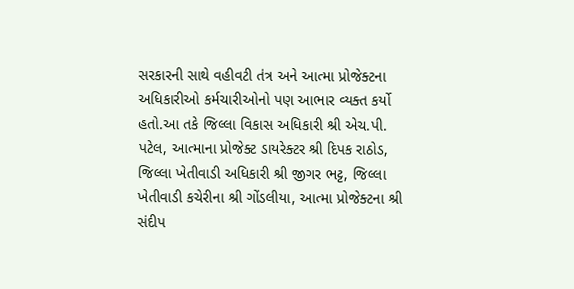સરકારની સાથે વહીવટી તંત્ર અને આત્મા પ્રોજેક્ટના અધિકારીઓ કર્મચારીઓનો પણ આભાર વ્યક્ત કર્યો હતો.આ તકે જિલ્લા વિકાસ અધિકારી શ્રી એચ.પી. પટેલ, આત્માના પ્રોજેક્ટ ડાયરેક્ટર શ્રી દિપક રાઠોડ, જિલ્લા ખેતીવાડી અધિકારી શ્રી જીગર ભટ્ટ, જિલ્લા ખેતીવાડી કચેરીના શ્રી ગોંડલીયા, આત્મા પ્રોજેક્ટના શ્રી સંદીપ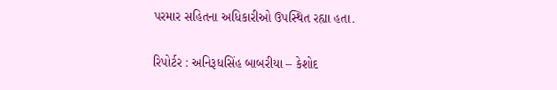પરમાર સહિતના અધિકારીઓ ઉપસ્થિત રહ્યા હતા.

રિપોર્ટર : અનિરૂધસિંહ બાબરીયા – કેશોદ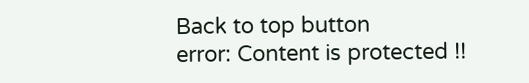Back to top button
error: Content is protected !!